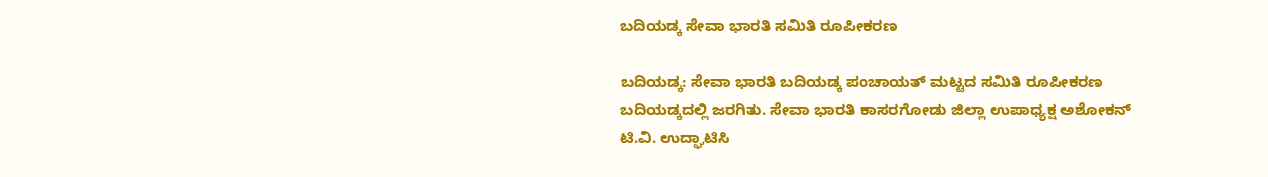ಬದಿಯಡ್ಕ ಸೇವಾ ಭಾರತಿ ಸಮಿತಿ ರೂಪೀಕರಣ

ಬದಿಯಡ್ಕ: ಸೇವಾ ಭಾರತಿ ಬದಿಯಡ್ಕ ಪಂಚಾಯತ್ ಮಟ್ಟದ ಸಮಿತಿ ರೂಪೀಕರಣ ಬದಿಯಡ್ಕದಲ್ಲಿ ಜರಗಿತು. ಸೇವಾ ಭಾರತಿ ಕಾಸರಗೋಡು ಜಿಲ್ಲಾ ಉಪಾಧ್ಯಕ್ಷ ಅಶೋಕನ್ ಟಿ.ವಿ. ಉದ್ಘಾಟಿಸಿ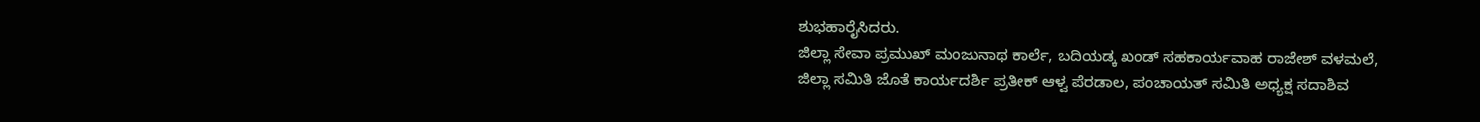ಶುಭಹಾರೈಸಿದರು.
ಜಿಲ್ಲಾ ಸೇವಾ ಪ್ರಮುಖ್ ಮಂಜುನಾಥ ಕಾರ್ಲೆ, ಬದಿಯಡ್ಕ ಖಂಡ್ ಸಹಕಾರ್ಯವಾಹ ರಾಜೇಶ್ ವಳಮಲೆ, ಜಿಲ್ಲಾ ಸಮಿತಿ ಜೊತೆ ಕಾರ್ಯದರ್ಶಿ ಪ್ರತೀಕ್ ಆಳ್ವ ಪೆರಡಾಲ, ಪಂಚಾಯತ್ ಸಮಿತಿ ಅಧ್ಯಕ್ಷ ಸದಾಶಿವ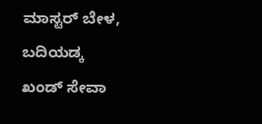ಮಾಸ್ಟರ್ ಬೇಳ, ಬದಿಯಡ್ಕ ಖಂಡ್ ಸೇವಾ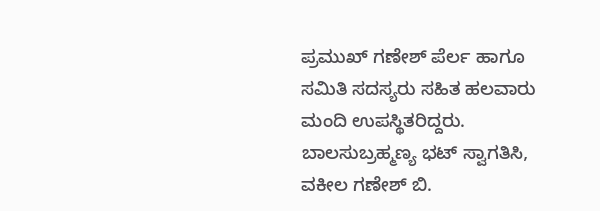ಪ್ರಮುಖ್ ಗಣೇಶ್ ಪೆರ್ಲ ಹಾಗೂ ಸಮಿತಿ ಸದಸ್ಯರು ಸಹಿತ ಹಲವಾರು ಮಂದಿ ಉಪಸ್ಥಿತರಿದ್ದರು. ಬಾಲಸುಬ್ರಹ್ಮಣ್ಯ ಭಟ್ ಸ್ವಾಗತಿಸಿ, ವಕೀಲ ಗಣೇಶ್ ಬಿ.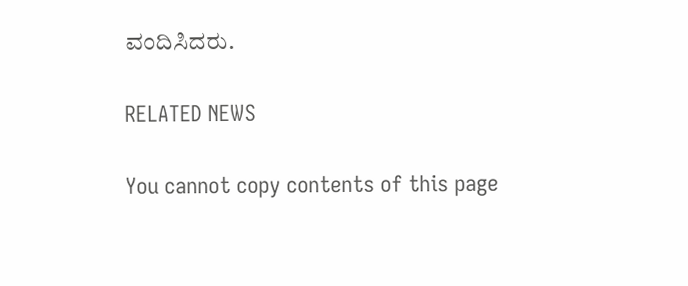ವಂದಿಸಿದರು.

RELATED NEWS

You cannot copy contents of this page